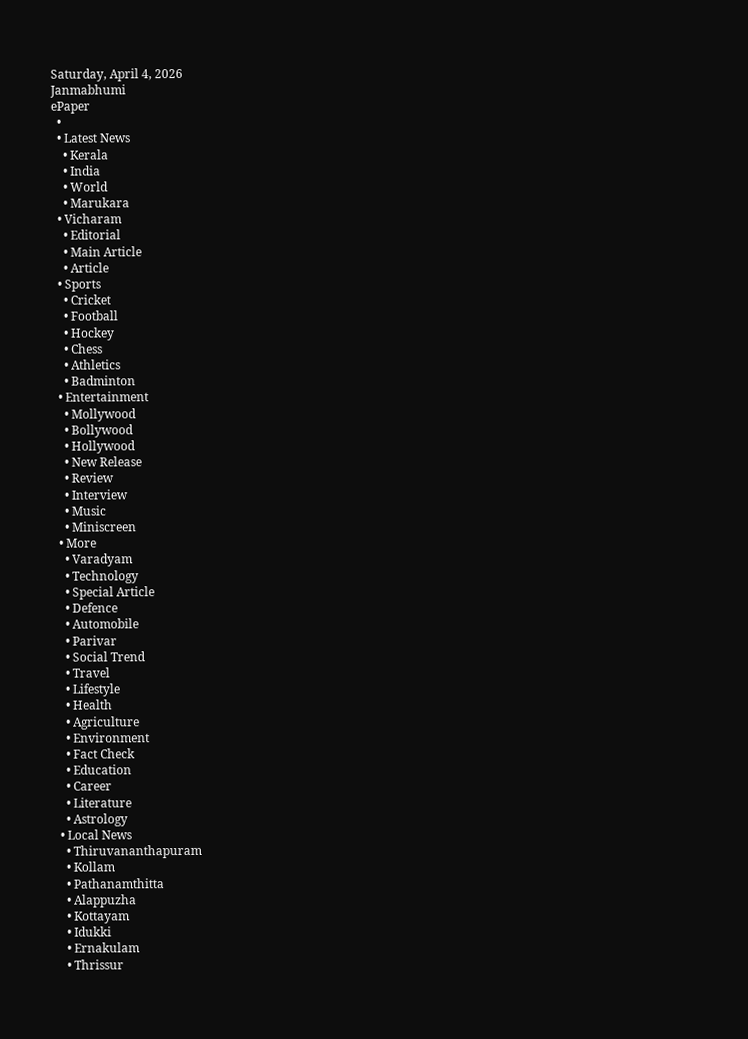Saturday, April 4, 2026
Janmabhumi
ePaper
  •
  • Latest News
    • Kerala
    • India
    • World
    • Marukara
  • Vicharam
    • Editorial
    • Main Article
    • Article
  • Sports
    • Cricket
    • Football
    • Hockey
    • Chess
    • Athletics
    • Badminton
  • Entertainment
    • Mollywood
    • Bollywood
    • Hollywood
    • New Release
    • Review
    • Interview
    • Music
    • Miniscreen
  • More
    • Varadyam
    • Technology
    • Special Article
    • Defence
    • Automobile
    • Parivar
    • Social Trend
    • Travel
    • Lifestyle
    • Health
    • Agriculture
    • Environment
    • Fact Check
    • Education
    • Career
    • Literature
    • Astrology
  • Local News
    • Thiruvananthapuram
    • Kollam
    • Pathanamthitta
    • Alappuzha
    • Kottayam
    • Idukki
    • Ernakulam
    • Thrissur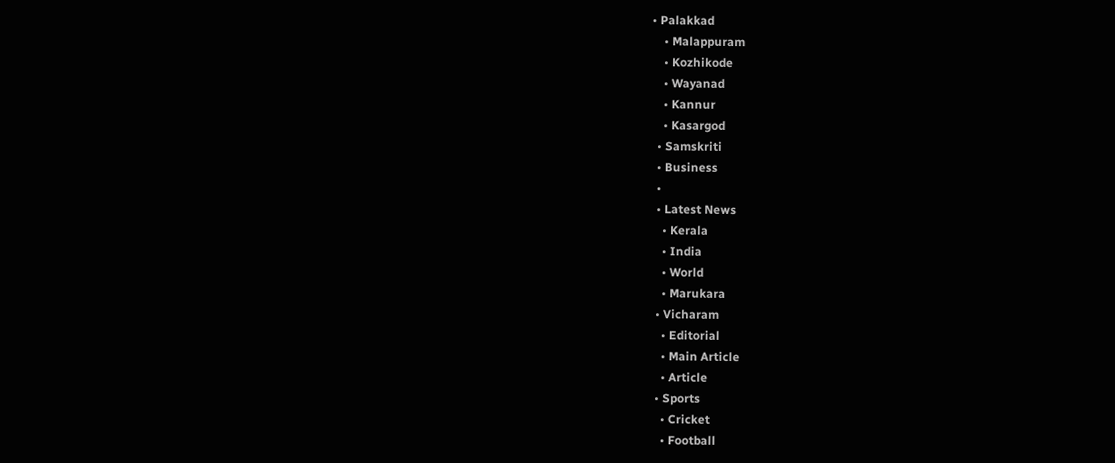• Palakkad
    • Malappuram
    • Kozhikode
    • Wayanad
    • Kannur
    • Kasargod
  • Samskriti
  • Business
  •
  • Latest News
    • Kerala
    • India
    • World
    • Marukara
  • Vicharam
    • Editorial
    • Main Article
    • Article
  • Sports
    • Cricket
    • Football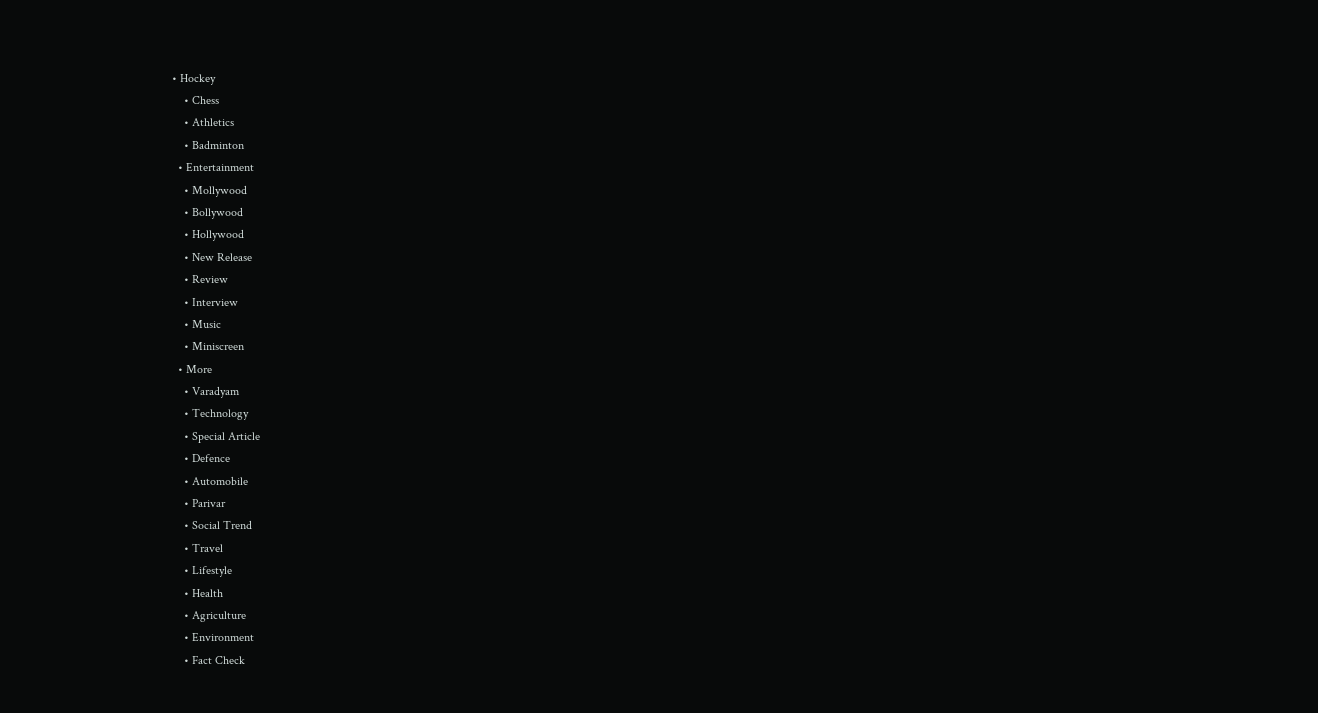• Hockey
    • Chess
    • Athletics
    • Badminton
  • Entertainment
    • Mollywood
    • Bollywood
    • Hollywood
    • New Release
    • Review
    • Interview
    • Music
    • Miniscreen
  • More
    • Varadyam
    • Technology
    • Special Article
    • Defence
    • Automobile
    • Parivar
    • Social Trend
    • Travel
    • Lifestyle
    • Health
    • Agriculture
    • Environment
    • Fact Check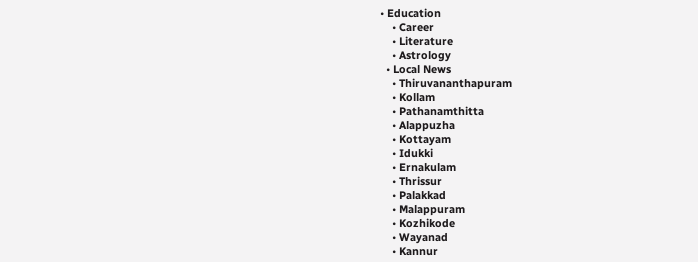• Education
    • Career
    • Literature
    • Astrology
  • Local News
    • Thiruvananthapuram
    • Kollam
    • Pathanamthitta
    • Alappuzha
    • Kottayam
    • Idukki
    • Ernakulam
    • Thrissur
    • Palakkad
    • Malappuram
    • Kozhikode
    • Wayanad
    • Kannur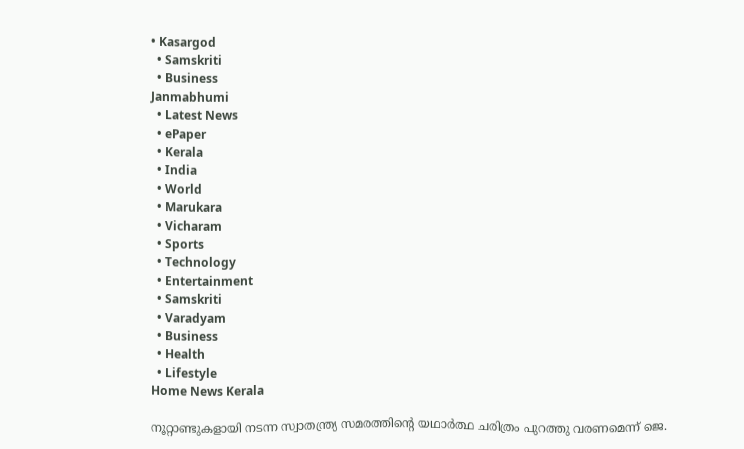• Kasargod
  • Samskriti
  • Business
Janmabhumi
  • Latest News
  • ePaper
  • Kerala
  • India
  • World
  • Marukara
  • Vicharam
  • Sports
  • Technology
  • Entertainment
  • Samskriti
  • Varadyam
  • Business
  • Health
  • Lifestyle
Home News Kerala

നൂറ്റാണ്ടുകളായി നടന്ന സ്വാതന്ത്ര്യ സമരത്തിന്റെ യഥാര്‍ത്ഥ ചരിത്രം പുറത്തു വരണമെന്ന് ജെ.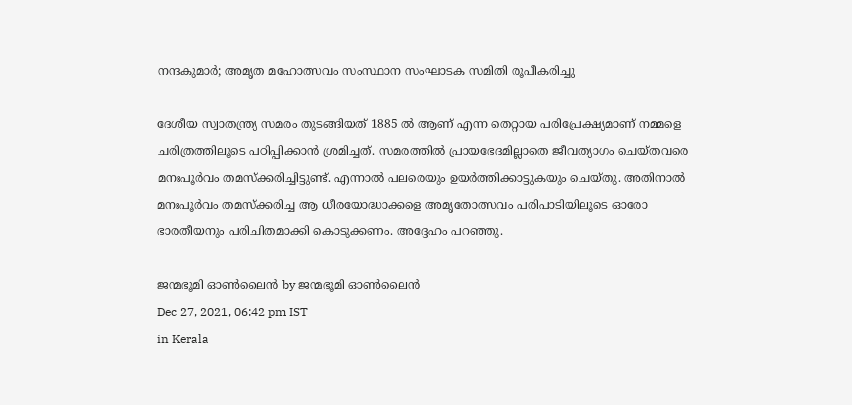നന്ദകുമാര്‍; അമൃത മഹോത്സവം സംസ്ഥാന സംഘാടക സമിതി രൂപീകരിച്ചു

ദേശീയ സ്വാതന്ത്ര്യ സമരം തുടങ്ങിയത് 1885 ല്‍ ആണ് എന്ന തെറ്റായ പരിപ്രേക്ഷ്യമാണ് നമ്മളെ ചരിത്രത്തിലൂടെ പഠിപ്പിക്കാന്‍ ശ്രമിച്ചത്. സമരത്തില്‍ പ്രായഭേദമില്ലാതെ ജീവത്യാഗം ചെയ്തവരെ മനഃപൂര്‍വം തമസ്‌ക്കരിച്ചിട്ടുണ്ട്. എന്നാല്‍ പലരെയും ഉയര്‍ത്തിക്കാട്ടുകയും ചെയ്തു. അതിനാല്‍ മനഃപൂര്‍വം തമസ്‌ക്കരിച്ച ആ ധീരയോദ്ധാക്കളെ അമൃതോത്സവം പരിപാടിയിലൂടെ ഓരോ ഭാരതീയനും പരിചിതമാക്കി കൊടുക്കണം. അദ്ദേഹം പറഞ്ഞു.

ജന്മഭൂമി ഓണ്‍ലൈന്‍ by ജന്മഭൂമി ഓണ്‍ലൈന്‍
Dec 27, 2021, 06:42 pm IST
in Kerala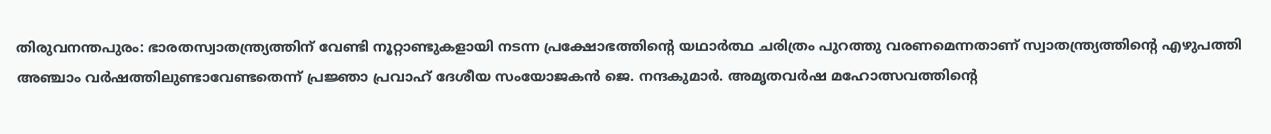തിരുവനന്തപുരം: ഭാരതസ്വാതന്ത്ര്യത്തിന് വേണ്ടി നൂറ്റാണ്ടുകളായി നടന്ന പ്രക്ഷോഭത്തിന്റെ യഥാര്‍ത്ഥ ചരിത്രം പുറത്തു വരണമെന്നതാണ് സ്വാതന്ത്ര്യത്തിന്റെ എഴുപത്തി അഞ്ചാം വര്‍ഷത്തിലുണ്ടാവേണ്ടതെന്ന് പ്രജ്ഞാ പ്രവാഹ് ദേശീയ സംയോജകന്‍ ജെ. നന്ദകുമാര്‍. അമൃതവര്‍ഷ മഹോത്സവത്തിന്റെ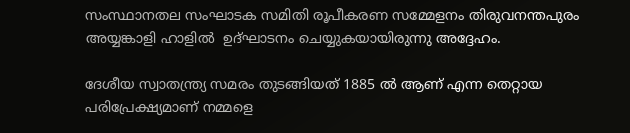സംസ്ഥാനതല സംഘാടക സമിതി രൂപീകരണ സമ്മേളനം തിരുവനന്തപുരം അയ്യങ്കാളി ഹാളില്‍  ഉദ്ഘാടനം ചെയ്യുകയായിരുന്നു അദ്ദേഹം.

ദേശീയ സ്വാതന്ത്ര്യ സമരം തുടങ്ങിയത് 1885 ല്‍ ആണ് എന്ന തെറ്റായ പരിപ്രേക്ഷ്യമാണ് നമ്മളെ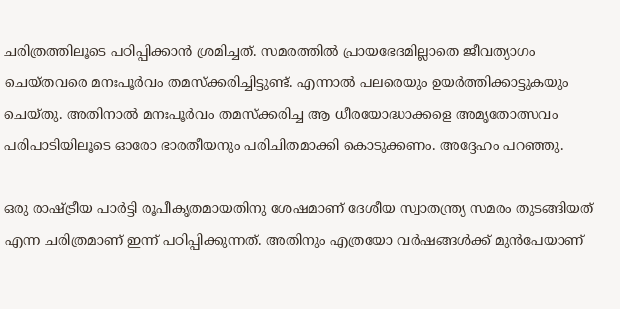ചരിത്രത്തിലൂടെ പഠിപ്പിക്കാന്‍ ശ്രമിച്ചത്. സമരത്തില്‍ പ്രായഭേദമില്ലാതെ ജീവത്യാഗം ചെയ്തവരെ മനഃപൂര്‍വം തമസ്‌ക്കരിച്ചിട്ടുണ്ട്. എന്നാല്‍ പലരെയും ഉയര്‍ത്തിക്കാട്ടുകയും ചെയ്തു. അതിനാല്‍ മനഃപൂര്‍വം തമസ്‌ക്കരിച്ച ആ ധീരയോദ്ധാക്കളെ അമൃതോത്സവം പരിപാടിയിലൂടെ ഓരോ ഭാരതീയനും പരിചിതമാക്കി കൊടുക്കണം. അദ്ദേഹം പറഞ്ഞു.

ഒരു രാഷ്‌ട്രീയ പാര്‍ട്ടി രൂപീകൃതമായതിനു ശേഷമാണ് ദേശീയ സ്വാതന്ത്ര്യ സമരം തുടങ്ങിയത് എന്ന ചരിത്രമാണ് ഇന്ന് പഠിപ്പിക്കുന്നത്. അതിനും എത്രയോ വര്‍ഷങ്ങള്‍ക്ക് മുന്‍പേയാണ്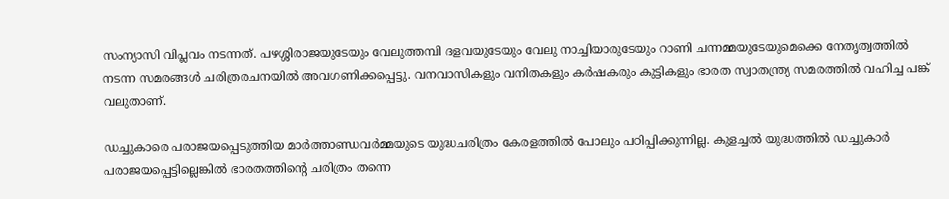സംന്യാസി വിപ്ലവം നടന്നത്. പഴശ്ശിരാജയുടേയും വേലുത്തമ്പി ദളവയുടേയും വേലു നാച്ചിയാരുടേയും റാണി ചന്നമ്മയുടേയുമെക്കെ നേതൃത്വത്തില്‍ നടന്ന സമരങ്ങള്‍ ചരിത്രരചനയില്‍ അവഗണിക്കപ്പെട്ടു. വനവാസികളും വനിതകളും കര്‍ഷകരും കുട്ടികളും ഭാരത സ്വാതന്ത്ര്യ സമരത്തില്‍ വഹിച്ച പങ്ക് വലുതാണ്.

ഡച്ചുകാരെ പരാജയപ്പെടുത്തിയ മാര്‍ത്താണ്ഡവര്‍മ്മയുടെ യുദ്ധചരിത്രം കേരളത്തില്‍ പോലും പഠിപ്പിക്കുന്നില്ല. കുളച്ചല്‍ യുദ്ധത്തില്‍ ഡച്ചുകാര്‍ പരാജയപ്പെട്ടില്ലെങ്കില്‍ ഭാരതത്തിന്റെ ചരിത്രം തന്നെ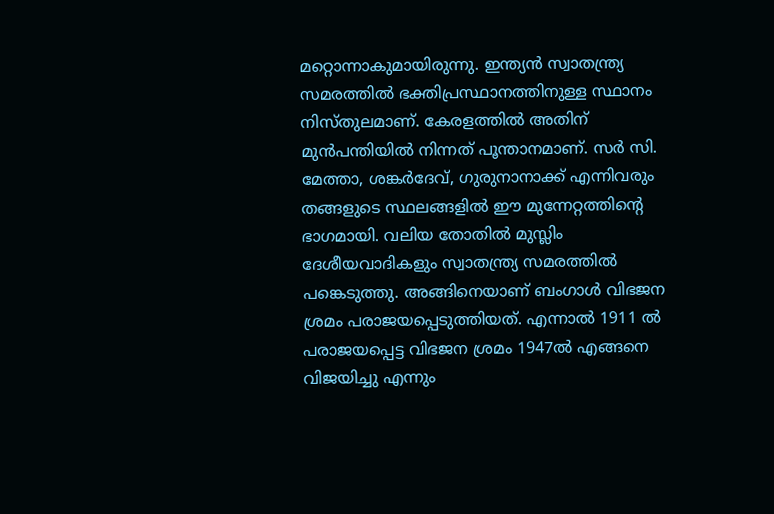മറ്റൊന്നാകുമായിരുന്നു. ഇന്ത്യന്‍ സ്വാതന്ത്ര്യ സമരത്തില്‍ ഭക്തിപ്രസ്ഥാനത്തിനുള്ള സ്ഥാനം നിസ്തുലമാണ്. കേരളത്തില്‍ അതിന് മുന്‍പന്തിയില്‍ നിന്നത് പൂന്താനമാണ്. സര്‍ സി. മേത്താ, ശങ്കര്‍ദേവ്, ഗുരുനാനാക്ക് എന്നിവരും തങ്ങളുടെ സ്ഥലങ്ങളില്‍ ഈ മുന്നേറ്റത്തിന്റെ ഭാഗമായി. വലിയ തോതില്‍ മുസ്ലിം ദേശീയവാദികളും സ്വാതന്ത്ര്യ സമരത്തില്‍ പങ്കെടുത്തു. അങ്ങിനെയാണ് ബംഗാള്‍ വിഭജന ശ്രമം പരാജയപ്പെടുത്തിയത്. എന്നാല്‍ 1911 ല്‍ പരാജയപ്പെട്ട വിഭജന ശ്രമം 1947ല്‍ എങ്ങനെ വിജയിച്ചു എന്നും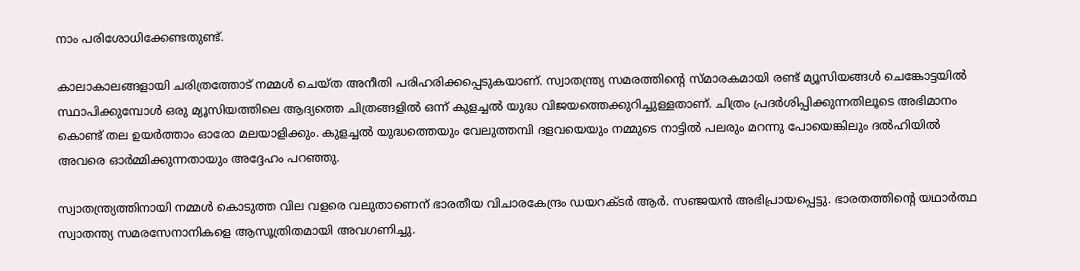നാം പരിശോധിക്കേണ്ടതുണ്ട്.

കാലാകാലങ്ങളായി ചരിത്രത്തോട് നമ്മള്‍ ചെയ്ത അനീതി പരിഹരിക്കപ്പെടുകയാണ്. സ്വാതന്ത്ര്യ സമരത്തിന്റെ സ്മാരകമായി രണ്ട് മ്യൂസിയങ്ങള്‍ ചെങ്കോട്ടയില്‍ സ്ഥാപിക്കുമ്പോള്‍ ഒരു മ്യൂസിയത്തിലെ ആദ്യത്തെ ചിത്രങ്ങളില്‍ ഒന്ന് കുളച്ചല്‍ യുദ്ധ വിജയത്തെക്കുറിച്ചുള്ളതാണ്. ചിത്രം പ്രദര്‍ശിപ്പിക്കുന്നതിലൂടെ അഭിമാനം കൊണ്ട് തല ഉയര്‍ത്താം ഓരോ മലയാളിക്കും. കുളച്ചല്‍ യുദ്ധത്തെയും വേലുത്തമ്പി ദളവയെയും നമ്മുടെ നാട്ടില്‍ പലരും മറന്നു പോയെങ്കിലും ദല്‍ഹിയില്‍ അവരെ ഓര്‍മ്മിക്കുന്നതായും അദ്ദേഹം പറഞ്ഞു.

സ്വാതന്ത്ര്യത്തിനായി നമ്മള്‍ കൊടുത്ത വില വളരെ വലുതാണെന് ഭാരതീയ വിചാരകേന്ദ്രം ഡയറക്ടര്‍ ആര്‍. സഞ്ജയന്‍ അഭിപ്രായപ്പെട്ടു. ഭാരതത്തിന്റെ യഥാര്‍ത്ഥ സ്വാതന്ത്യ സമരസേനാനികളെ ആസൂത്രിതമായി അവഗണിച്ചു.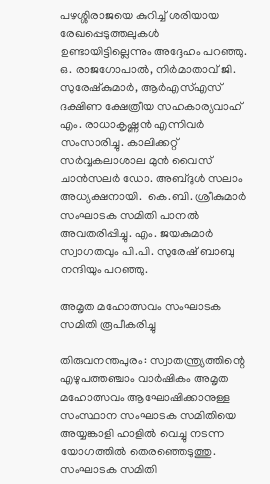പഴശ്ശിരാജയെ കുറിച്ച് ശരിയായ രേഖപ്പെടുത്തലുകള്‍ ഉണ്ടായിട്ടില്ലെന്നും അദ്ദേഹം പറഞ്ഞു. ഒ. രാജഗോപാല്‍, നിര്‍മാതാവ് ജി. സുരേഷ്‌കുമാര്‍, ആര്‍എസ്എസ് ദക്ഷിണ ക്ഷേത്രീയ സഹകാര്യവാഹ് എം. രാധാകൃഷ്ണന്‍ എന്നിവര്‍ സംസാരിച്ചു. കാലിക്കറ്റ് സര്‍വ്വകലാശാല മുന്‍ വൈസ് ചാന്‍സലര്‍ ഡോ. അബ്ദുള്‍ സലാം അധ്യക്ഷനായി.  കെ.ബി. ശ്രീകുമാര്‍ സംഘാടക സമിതി പാനല്‍ അവതരിപ്പിച്ചു. എം. ജയകുമാര്‍ സ്വാഗതവും പി.പി. സുരേഷ് ബാബു നന്ദിയും പറഞ്ഞു.

അമൃത മഹോത്സവം സംഘാടക സമിതി രൂപീകരിച്ചു

തിരുവനന്തപുരം: സ്വാതന്ത്ര്യത്തിന്റെ എഴുപത്തഞ്ചാം വാര്‍ഷികം അമൃത മഹോത്സവം ആഘോഷിക്കാനുള്ള സംസ്ഥാന സംഘാടക സമിതിയെ അയ്യങ്കാളി ഹാളില്‍ വെച്ചു നടന്ന യോഗത്തില്‍ തെരഞ്ഞെടുത്തു. സംഘാടക സമിതി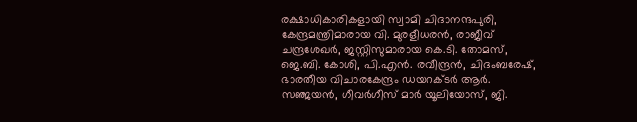രക്ഷാധികാരികളായി സ്വാമി ചിദാനന്ദപുരി, കേന്ദ്രമന്ത്രിമാരായ വി. മുരളീധരന്‍, രാജീവ് ചന്ദ്രശേഖര്‍, ജസ്റ്റിസുമാരായ കെ.ടി. തോമസ്, ജെ.ബി. കോശി, പി.എന്‍. രവീന്ദ്രന്‍, ചിദംബരേഷ്, ഭാരതീയ വിചാരകേന്ദ്രം ഡയറക്ടര്‍ ആര്‍. സഞ്ജയന്‍, ഗീവര്‍ഗീസ് മാര്‍ യൂലിയോസ്, ജി.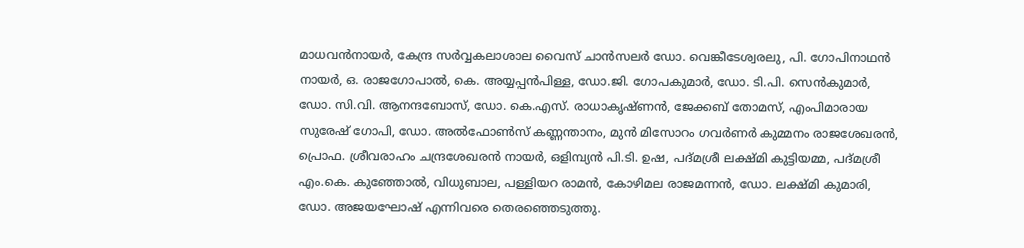മാധവന്‍നായര്‍, കേന്ദ്ര സര്‍വ്വകലാശാല വൈസ് ചാന്‍സലര്‍ ഡോ. വെങ്കീടേശ്വരലു, പി. ഗോപിനാഥന്‍ നായര്‍, ഒ. രാജഗോപാല്‍, കെ. അയ്യപ്പന്‍പിള്ള, ഡോ.ജി. ഗോപകുമാര്‍, ഡോ. ടി.പി. സെന്‍കുമാര്‍, ഡോ. സി.വി. ആനന്ദബോസ്, ഡോ. കെ.എസ്. രാധാകൃഷ്ണന്‍, ജേക്കബ് തോമസ്, എംപിമാരായ സുരേഷ് ഗോപി, ഡോ. അല്‍ഫോണ്‍സ് കണ്ണന്താനം, മുന്‍ മിസോറം ഗവര്‍ണര്‍ കുമ്മനം രാജശേഖരന്‍, പ്രൊഫ. ശ്രീവരാഹം ചന്ദ്രശേഖരന്‍ നായര്‍, ഒളിമ്പ്യന്‍ പി.ടി. ഉഷ, പദ്മശ്രീ ലക്ഷ്മി കുട്ടിയമ്മ, പദ്മശ്രീ എം.കെ. കുഞ്ഞോല്‍, വിധുബാല, പള്ളിയറ രാമന്‍, കോഴിമല രാജമന്നന്‍, ഡോ. ലക്ഷ്മി കുമാരി, ഡോ. അജയഘോഷ് എന്നിവരെ തെരഞ്ഞെടുത്തു.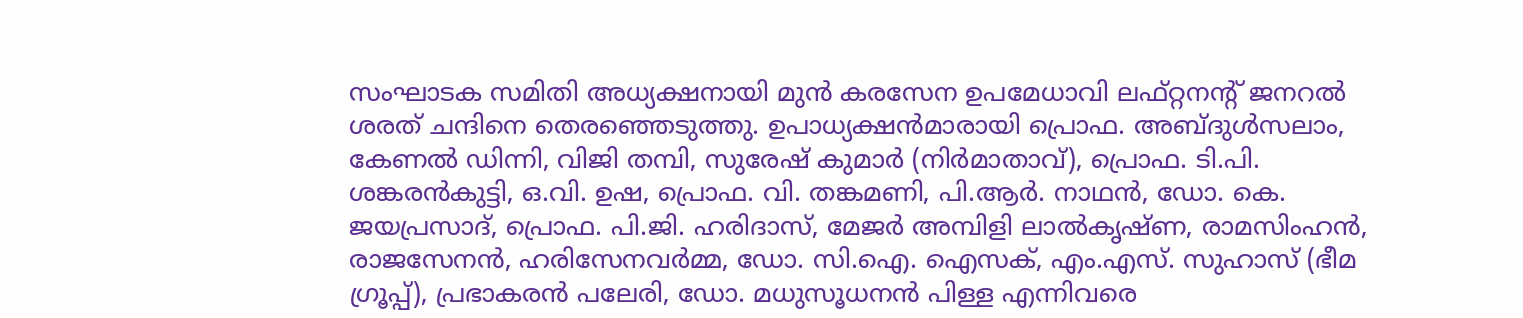സംഘാടക സമിതി അധ്യക്ഷനായി മുന്‍ കരസേന ഉപമേധാവി ലഫ്റ്റനന്റ് ജനറല്‍ ശരത് ചന്ദിനെ തെരഞ്ഞെടുത്തു. ഉപാധ്യക്ഷന്‍മാരായി പ്രൊഫ. അബ്ദുള്‍സലാം, കേണല്‍ ഡിന്നി, വിജി തമ്പി, സുരേഷ് കുമാര്‍ (നിര്‍മാതാവ്), പ്രൊഫ. ടി.പി. ശങ്കരന്‍കുട്ടി, ഒ.വി. ഉഷ, പ്രൊഫ. വി. തങ്കമണി, പി.ആര്‍. നാഥന്‍, ഡോ. കെ. ജയപ്രസാദ്, പ്രൊഫ. പി.ജി. ഹരിദാസ്, മേജര്‍ അമ്പിളി ലാല്‍കൃഷ്ണ, രാമസിംഹന്‍, രാജസേനന്‍, ഹരിസേനവര്‍മ്മ, ഡോ. സി.ഐ. ഐസക്, എം.എസ്. സുഹാസ് (ഭീമ ഗ്രൂപ്പ്), പ്രഭാകരന്‍ പലേരി, ഡോ. മധുസൂധനന്‍ പിള്ള എന്നിവരെ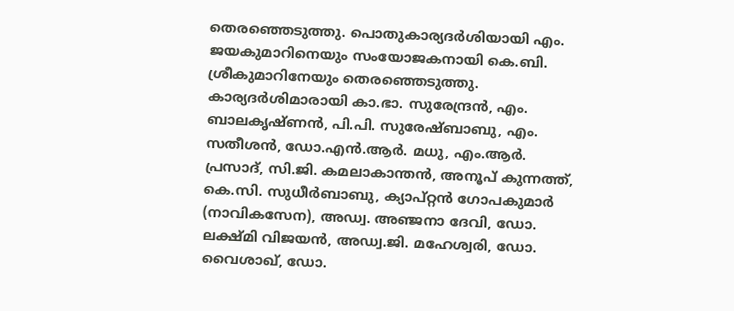തെരഞ്ഞെടുത്തു. പൊതുകാര്യദര്‍ശിയായി എം. ജയകുമാറിനെയും സംയോജകനായി കെ.ബി. ശ്രീകുമാറിനേയും തെരഞ്ഞെടുത്തു. കാര്യദര്‍ശിമാരായി കാ.ഭാ. സുരേന്ദ്രന്‍, എം. ബാലകൃഷ്ണന്‍, പി.പി. സുരേഷ്ബാബു, എം. സതീശന്‍, ഡോ.എന്‍.ആര്‍. മധു, എം.ആര്‍. പ്രസാദ്, സി.ജി. കമലാകാന്തന്‍, അനൂപ് കുന്നത്ത്, കെ.സി. സുധീര്‍ബാബു, ക്യാപ്റ്റന്‍ ഗോപകുമാര്‍ (നാവികസേന), അഡ്വ. അഞ്ജനാ ദേവി, ഡോ. ലക്ഷ്മി വിജയന്‍, അഡ്വ.ജി. മഹേശ്വരി, ഡോ. വൈശാഖ്, ഡോ.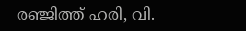രഞ്ജിത്ത് ഹരി, വി.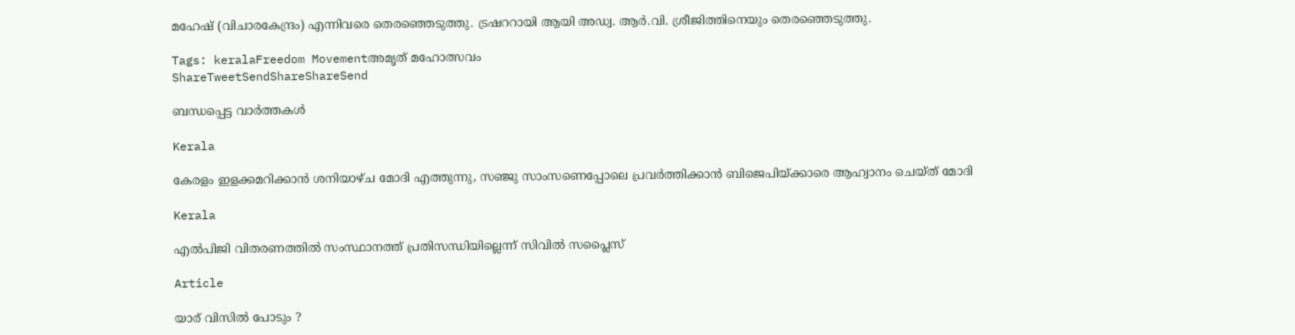മഹേഷ് (വിചാരകേന്ദ്രം) എന്നിവരെ തെരഞ്ഞെടുത്തു. ട്രഷററായി ആയി അഡ്വ. ആര്‍.വി. ശ്രീജിത്തിനെയും തെരഞ്ഞെടുത്തു.

Tags: keralaFreedom Movementഅമൃത് മഹോത്സവം
ShareTweetSendShareShareSend

ബന്ധപ്പെട്ട വാര്‍ത്തകള്‍

Kerala

കേരളം ഇളക്കമറിക്കാന്‍ ശനിയാഴ്ച മോദി എത്തുന്നു, സഞ്ജു സാംസണെപ്പോലെ പ്രവര്‍ത്തിക്കാന്‍ ബിജെപിയ്‌ക്കാരെ ആഹ്വാനം ചെയ്ത് മോദി

Kerala

എല്‍പിജി വിതരണത്തില്‍ സംസ്ഥാനത്ത് പ്രതിസന്ധിയില്ലെന്ന് സിവില്‍ സപ്ലൈസ്

Article

യാര് വിസില്‍ പോടും ?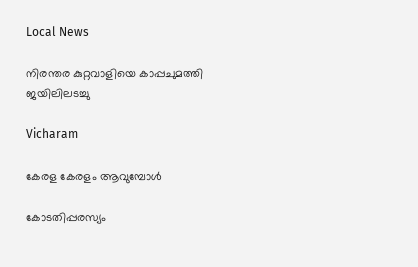Local News

നിരന്തര കുറ്റവാളിയെ കാപ്പചുമത്തി ജയിലിലടച്ചു

Vicharam

കേരള കേരളം ആവുമ്പോൾ

കോടതിപ്പരസ്യം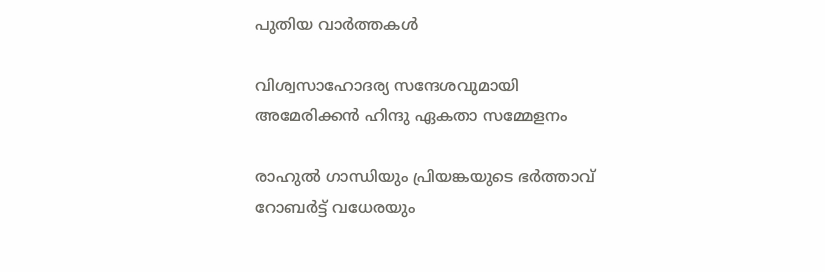പുതിയ വാര്‍ത്തകള്‍

വിശ്വസാഹോദര്യ സന്ദേശവുമായി അമേരിക്കൻ ഹിന്ദു ഏകതാ സമ്മേളനം

രാഹുല്‍ ഗാന്ധിയും പ്രിയങ്കയുടെ ഭര്‍ത്താവ് റോബര്‍ട്ട് വധേരയും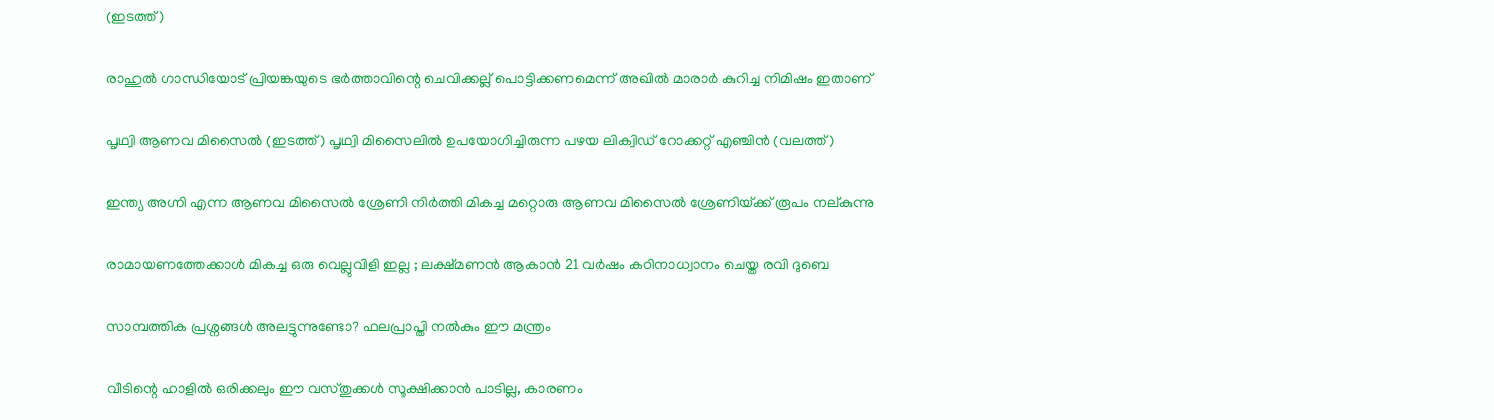(ഇടത്ത്)

രാഹുല്‍ ഗാന്ധിയോട് പ്രിയങ്കയുടെ ഭര്‍ത്താവിന്റെ ചെവിക്കല്ല് പൊട്ടിക്കണമെന്ന് അഖില്‍ മാരാര്‍ കുറിച്ച നിമിഷം ഇതാണ്

പൃഥ്വി ആണവ മിസൈല്‍ (ഇടത്ത്) പൃഥ്വി മിസൈലില്‍ ഉപയോഗിച്ചിരുന്ന പഴയ ലിക്വിഡ് റോക്കറ്റ് എഞ്ചിന്‍ (വലത്ത്)

ഇന്ത്യ അഗ്നി എന്ന ആണവ മിസൈല്‍ ശ്രേണി നിര്‍ത്തി മികച്ച മറ്റൊരു ആണവ മിസൈല്‍ ശ്രേണിയ്‌ക്ക് രൂപം നല‍്കുന്നു

രാമായണത്തേക്കാൾ മികച്ച ഒരു വെല്ലുവിളി ഇല്ല ; ലക്ഷ്മണൻ ആകാൻ 21 വർഷം കഠിനാധ്വാനം ചെയ്ത രവി ദുബെ

സാമ്പത്തിക പ്രശ്നങ്ങൾ അലട്ടുന്നുണ്ടോ? ഫലപ്രാപ്തി നൽകും ഈ മന്ത്രം

വീടിന്റെ ഹാളിൽ ഒരിക്കലും ഈ വസ്തുക്കൾ സൂക്ഷിക്കാൻ പാടില്ല, കാരണം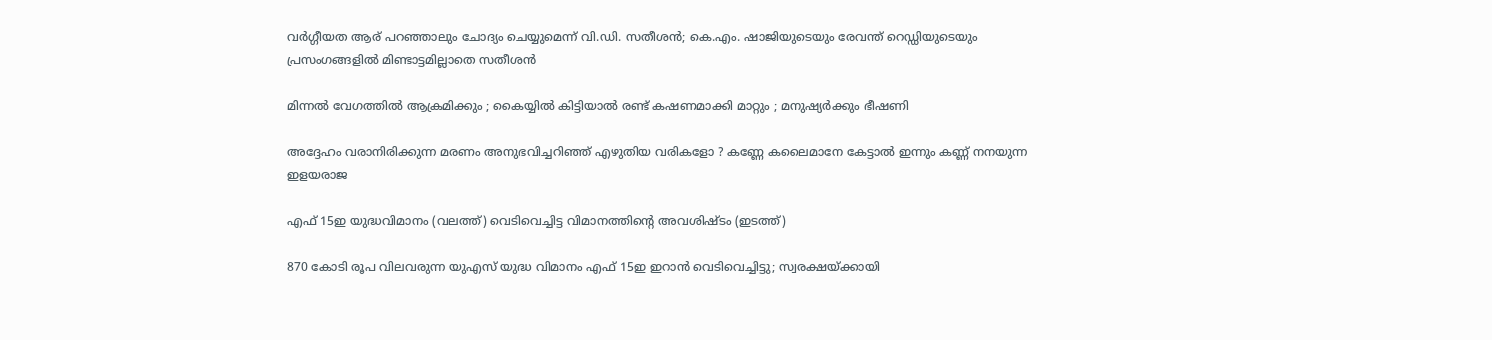വര്‍ഗ്ഗീയത ആര് പറഞ്ഞാലും ചോദ്യം ചെയ്യുമെന്ന് വി.ഡി. സതീശന്‍; കെ.എം. ഷാജിയുടെയും രേവന്ത് റെഡ്ഡിയുടെയും പ്രസംഗങ്ങളില്‍ മിണ്ടാട്ടമില്ലാതെ സതീശന്‍

മിന്നൽ വേഗത്തില്‍ ആക്രമിക്കും ; കൈയ്യിൽ കിട്ടിയാൽ രണ്ട് കഷണമാക്കി മാറ്റും ; മനുഷ്യർക്കും ഭീഷണി

അദ്ദേഹം വരാനിരിക്കുന്ന മരണം അനുഭവിച്ചറിഞ്ഞ് എഴുതിയ വരികളോ ? കണ്ണേ കലൈമാനേ കേട്ടാൽ ഇന്നും കണ്ണ് നനയുന്ന ഇളയരാജ

എഫ് 15ഇ യുദ്ധവിമാനം (വലത്ത്) വെടിവെച്ചിട്ട വിമാനത്തിന്‍റെ അവശിഷ്ടം (ഇടത്ത്)

870 കോടി രൂപ വിലവരുന്ന യുഎസ് യുദ്ധ വിമാനം എഫ് 15ഇ ഇറാന്‍ വെടിവെച്ചിട്ടു; സ്വരക്ഷയ്‌ക്കായി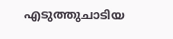എടുത്തുചാടിയ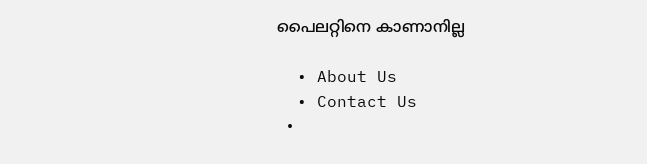പൈലറ്റിനെ കാണാനില്ല

  • About Us
  • Contact Us
  •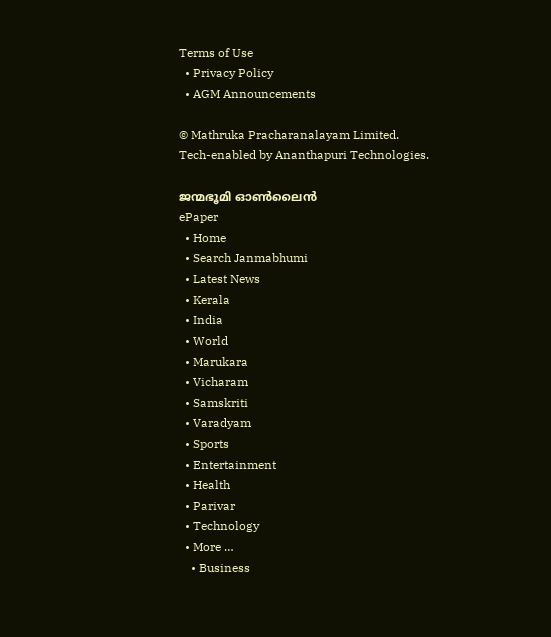Terms of Use
  • Privacy Policy
  • AGM Announcements

© Mathruka Pracharanalayam Limited.
Tech-enabled by Ananthapuri Technologies.

ജന്മഭൂമി ഓണ്‍ലൈന്‍
ePaper
  • Home
  • Search Janmabhumi
  • Latest News
  • Kerala
  • India
  • World
  • Marukara
  • Vicharam
  • Samskriti
  • Varadyam
  • Sports
  • Entertainment
  • Health
  • Parivar
  • Technology
  • More …
    • Business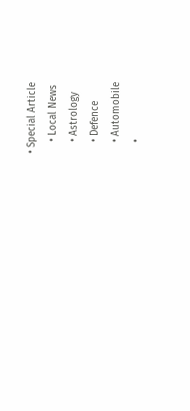• Special Article
    • Local News
    • Astrology
    • Defence
    • Automobile
    •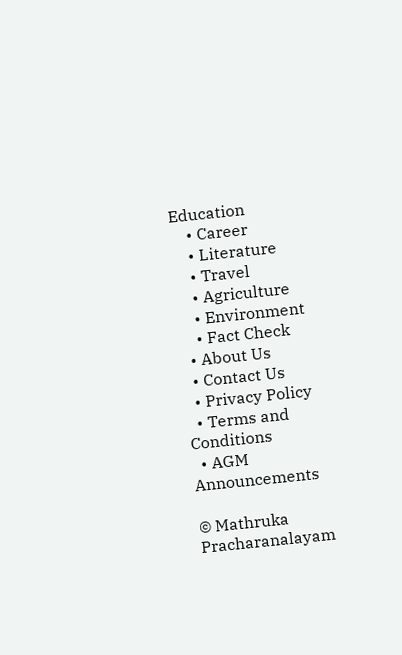Education
    • Career
    • Literature
    • Travel
    • Agriculture
    • Environment
    • Fact Check
  • About Us
  • Contact Us
  • Privacy Policy
  • Terms and Conditions
  • AGM Announcements

© Mathruka Pracharanalayam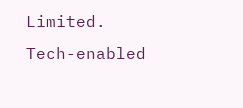Limited.
Tech-enabled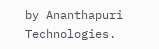by Ananthapuri Technologies.